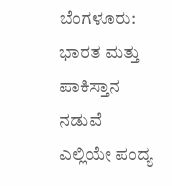ಬೆಂಗಳೂರು: ಭಾರತ ಮತ್ತು ಪಾಕಿಸ್ತಾನ ನಡುವೆ ಎಲ್ಲಿಯೇ ಪಂದ್ಯ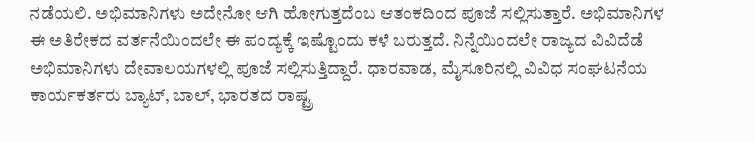ನಡೆಯಲಿ. ಅಭಿಮಾನಿಗಳು ಅದೇನೋ ಆಗಿ ಹೋಗುತ್ತದೆಂಬ ಆತಂಕದಿಂದ ಪೂಜೆ ಸಲ್ಲಿಸುತ್ತಾರೆ. ಅಭಿಮಾನಿಗಳ ಈ ಅತಿರೇಕದ ವರ್ತನೆಯಿಂದಲೇ ಈ ಪಂದ್ಯಕ್ಕೆ ಇಷ್ಟೊಂದು ಕಳೆ ಬರುತ್ತದೆ. ನಿನ್ನೆಯಿಂದಲೇ ರಾಜ್ಯದ ವಿವಿದೆಡೆ ಅಭಿಮಾನಿಗಳು ದೇವಾಲಯಗಳಲ್ಲಿ ಪೂಜೆ ಸಲ್ಲಿಸುತ್ತಿದ್ದಾರೆ. ಧಾರವಾಡ, ಮೈಸೂರಿನಲ್ಲಿ ವಿವಿಧ ಸಂಘಟನೆಯ ಕಾರ್ಯಕರ್ತರು ಬ್ಯಾಟ್, ಬಾಲ್, ಭಾರತದ ರಾಷ್ಟ್ರ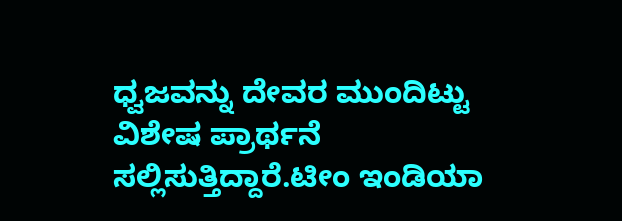ಧ್ವಜವನ್ನು ದೇವರ ಮುಂದಿಟ್ಟು ವಿಶೇಷ ಪ್ರಾರ್ಥನೆ ಸಲ್ಲಿಸುತ್ತಿದ್ದಾರೆ.ಟೀಂ ಇಂಡಿಯಾ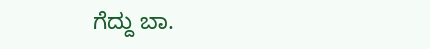ಗೆದ್ದು ಬಾ.